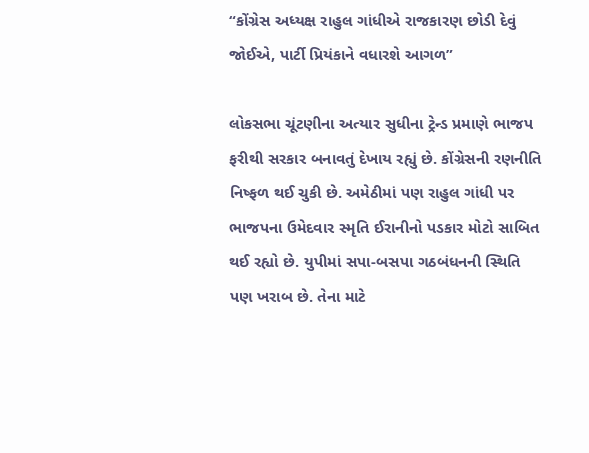“કોંગ્રેસ અધ્યક્ષ રાહુલ ગાંધીએ રાજકારણ છોડી દેવું જોઈએ, પાર્ટી પ્રિયંકાને વધારશે આગળ”

લોકસભા ચૂંટણીના અત્યાર સુધીના ટ્રેન્ડ પ્રમાણે ભાજપ ફરીથી સરકાર બનાવતું દેખાય રહ્યું છે. કોંગ્રેસની રણનીતિ નિષ્ફળ થઈ ચુકી છે. અમેઠીમાં પણ રાહુલ ગાંધી પર ભાજપના ઉમેદવાર સ્મૃતિ ઈરાનીનો પડકાર મોટો સાબિત થઈ રહ્યો છે. યુપીમાં સપા-બસપા ગઠબંધનની સ્થિતિ પણ ખરાબ છે. તેના માટે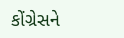કોંગ્રેસને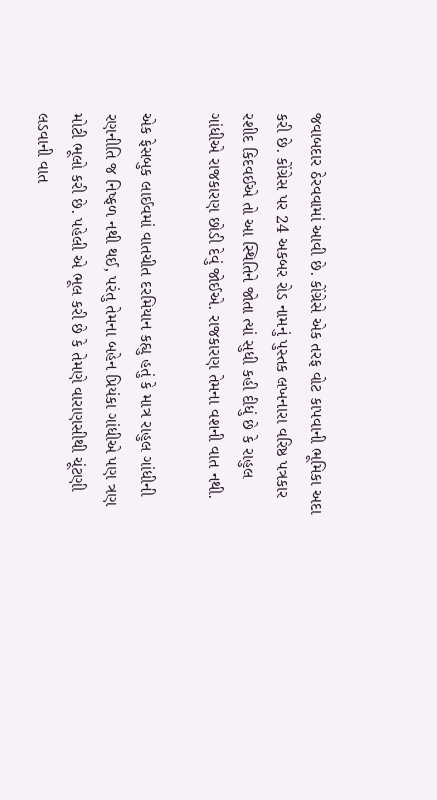જવાબદાર ઠેરવવામાં આવી છે. કોંગ્રેસે એક તરફ વોટ કાપવાની ભૂમિકા અદા કરી છે. કોંગ્રેસ પર 24 અકબર રોડ નામનું પુસ્તક લખનારા વરિષ્ઠ પત્રકાર રશીદ કિદવઈએ તો આ સ્થિતિને જોતા ત્યાં સુધી કહી દીધું છે કે રાહુલ ગાંધીએ રાજકારણ છોડી દેવું જોઈએ. રાજકારણ તેમના વશની વાત નથી.

એક ફેસબુક લાઈવમાં વાતચીત દરમિયાન કહ્યુ હતું કે માત્ર રાહુલ ગાંધીની રણનીતિ જ નિષ્ફળ નથી થઈ, પરંતુ તેમના બહેન પ્રિયંકા ગાંધીએ પણ ત્રણ મોટી ભૂલો કરી છે. પહેલી એ ભૂલ કરી છે કે તેમણે વારાણસીથી ચૂંટણી લડવાની વાત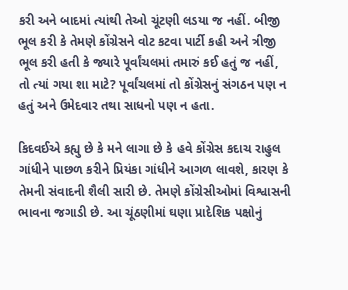કરી અને બાદમાં ત્યાંથી તેઓ ચૂંટણી લડયા જ નહીં. બીજી ભૂલ કરી કે તેમણે કોંગ્રેસને વોટ કટવા પાર્ટી કહી અને ત્રીજી ભૂલ કરી હતી કે જ્યારે પૂર્વાંચલમાં તમારું કઈ હતું જ નહીં, તો ત્યાં ગયા શા માટે? પૂર્વાંચલમાં તો કોંગ્રેસનું સંગઠન પણ ન હતું અને ઉમેદવાર તથા સાધનો પણ ન હતા.

કિદવઈએ કહ્યુ છે કે મને લાગા છે કે હવે કોંગ્રેસ કદાચ રાહુલ ગાંધીને પાછળ કરીને પ્રિયંકા ગાંધીને આગળ લાવશે, કારણ કે તેમની સંવાદની શૈલી સારી છે. તેમણે કોંગ્રેસીઓમાં વિશ્વાસની ભાવના જગાડી છે. આ ચૂંઠણીમાં ઘણા પ્રાદેશિક પક્ષોનું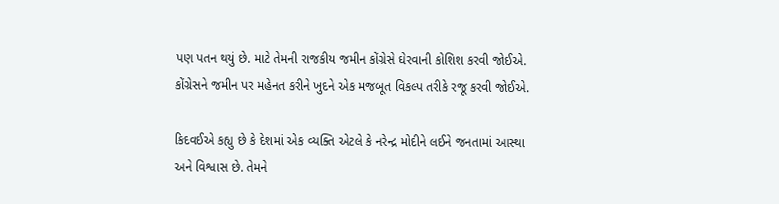પણ પતન થયું છે. માટે તેમની રાજકીય જમીન કોંગ્રેસે ઘેરવાની કોશિશ કરવી જોઈએ. કોંગ્રેસને જમીન પર મહેનત કરીને ખુદને એક મજબૂત વિકલ્પ તરીકે રજૂ કરવી જોઈએ.

કિદવઈએ કહ્યુ છે કે દેશમાં એક વ્યક્તિ એટલે કે નરેન્દ્ર મોદીને લઈને જનતામાં આસ્થા અને વિશ્વાસ છે. તેમને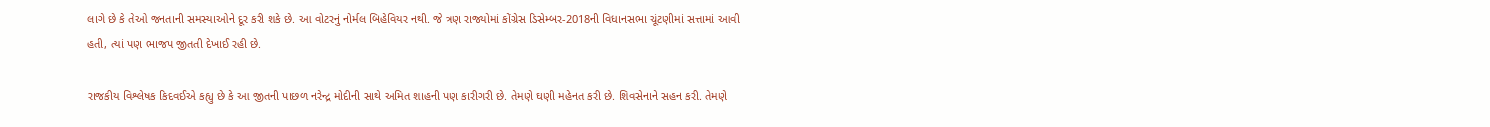લાગે છે કે તેઓ જનતાની સમસ્યાઓને દૂર કરી શકે છે. આ વોટરનું નોર્મલ બિહેવિયર નથી. જે ત્રણ રાજ્યોમાં કોંગ્રેસ ડિસેમ્બર-2018ની વિધાનસભા ચૂંટણીમાં સત્તામાં આવી હતી, ત્યાં પણ ભાજપ જીતતી દેખાઈ રહી છે.

રાજકીય વિશ્લેષક કિદવઈએ કહ્યુ છે કે આ જીતની પાછળ નરેન્દ્ર મોદીની સાથે અમિત શાહની પણ કારીગરી છે. તેમણે ઘણી મહેનત કરી છે. શિવસેનાને સહન કરી. તેમણે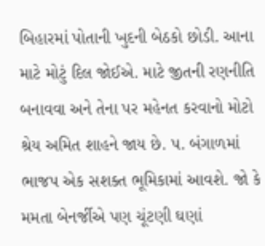બિહારમાં પોતાની ખુદની બેઠકો છોડી. આના માટે મોટું દિલ જોઈએ. માટે જીતની રણનીતિ બનાવવા અને તેના પર મહેનત કરવાનો મોટો શ્રેય અમિત શાહને જાય છે. પ. બંગાળમાં ભાજપ એક સશક્ત ભૂમિકામાં આવશે. જો કે મમતા બેનર્જીએ પણ ચૂંટણી ઘણાં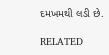દમખમથી લડી છે.

RELATED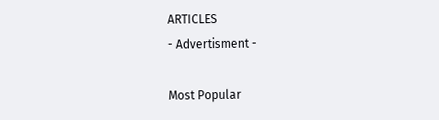ARTICLES
- Advertisment -

Most Popular